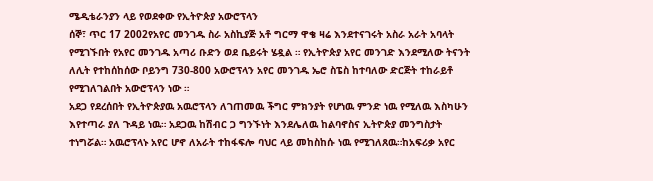ሜዲቴራንያን ላይ የወደቀው የኢትዮጵያ አውሮፕላን
ሰኞ፣ ጥር 17 2002የአየር መንገዱ ስራ አስኪያጅ አቶ ግርማ ዋቄ ዛሬ እንደተናገሩት አስራ አራት አባላት የሚገኙበት የአየር መንገዱ አጣሪ ቡድን ወደ ቤይሩት ሄዷል ። የኢትዮጵያ አየር መንገድ እንደሚለው ትናንት ለሊት የተከሰከሰው ቦይንግ 730-800 አውሮፕላን አየር መንገዱ ኤሮ ስፔስ ከተባለው ድርጅት ተከራይቶ የሚገለገልበት አውሮፕላን ነው ።
አደጋ የደረሰበት የኢትዮጵያዉ አዉሮፕላን ለገጠመዉ ችግር ምክንያት የሆነዉ ምንድ ነዉ የሚለዉ እስካሁን እየተጣራ ያለ ጉዳይ ነዉ። አደጋዉ ከሽብር ጋ ግንኙነት እንደሌለዉ ከልባኖስና ኢትዮጵያ መንግስታት ተነግሯል። አዉሮፕላኑ አየር ሆኖ ለአራት ተከፋፍሎ ባህር ላይ መከስከሱ ነዉ የሚገለጸዉ።ከአፍሪቃ አየር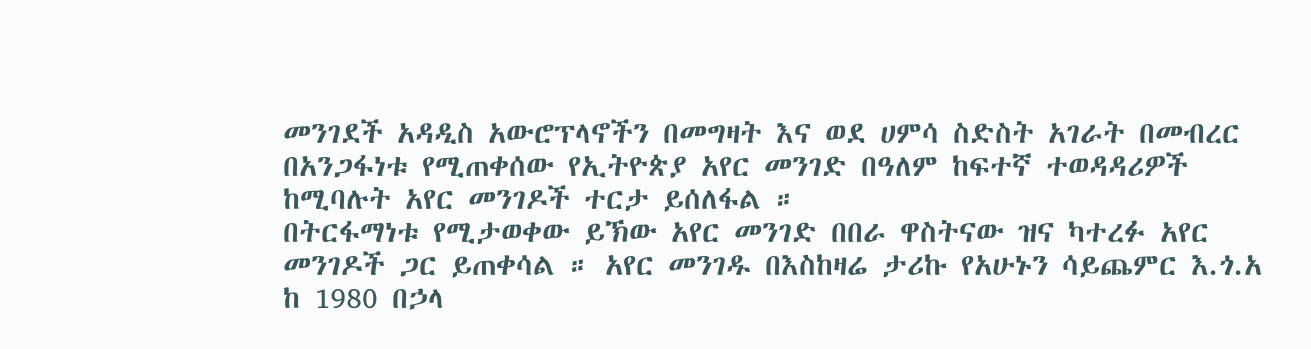መንገደች አዳዲስ አውሮፕላኖችን በመግዛት እና ወደ ሀምሳ ስድስት አገራት በመብረር በአንጋፋነቱ የሚጠቀሰው የኢትዮጵያ አየር መንገድ በዓለም ከፍተኛ ተወዳዳሪዎች ከሚባሉት አየር መንገዶች ተርታ ይሰለፋል ።
በትርፋማነቱ የሚታወቀው ይኽው አየር መንገድ በበራ ዋስትናው ዝና ካተረፉ አየር መንገዶች ጋር ይጠቀሳል ። አየር መንገዱ በእስከዛሬ ታሪኩ የአሁኑን ሳይጨምር እ.ጎ.አ ከ 1980 በኃላ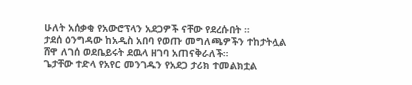ሁለት አሰቃቂ የአውሮፕላን አደጋዎች ናቸው የደረሱበት ።
ታደሰ ዕንግዳው ከአዲስ አበባ የወጡ መግለጫዎችን ተከታትሏል
ሸዋ ለገሰ ወደቤይሩት ደዉላ ዘገባ አጠናቅራለች።
ጌታቸው ተድላ የአየር መንገዱን የአደጋ ታሪክ ተመልክቷል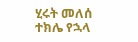ሂሩት መለሰ
ተክሌ የኋላ